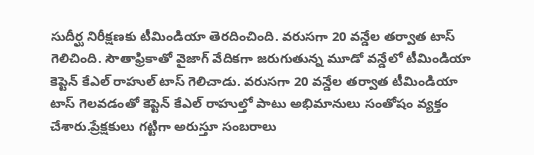సుదీర్ఘ నిరీక్షణకు టీమిండియా తెరదించింది. వరుసగా 20 వన్డేల తర్వాత టాస్ గెలిచింది. సౌతాఫ్రికాతో వైజాగ్ వేదికగా జరుగుతున్న మూడో వన్డేలో టీమిండియా కెప్టెన్ కేఎల్ రాహుల్ టాస్ గెలిచాడు. వరుసగా 20 వన్డేల తర్వాత టీమిండియా టాస్ గెలవడంతో కెప్టెన్ కేఎల్ రాహుల్తో పాటు అభిమానులు సంతోషం వ్యక్తం చేశారు.ప్రేక్షకులు గట్టిగా అరుస్తూ సంబరాలు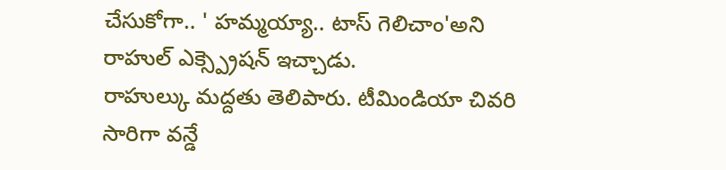చేసుకోగా.. ' హమ్మయ్యా.. టాస్ గెలిచాం'అని రాహుల్ ఎక్స్ప్రెషన్ ఇచ్చాడు.
రాహుల్కు మద్దతు తెలిపారు. టీమిండియా చివరి సారిగా వన్డే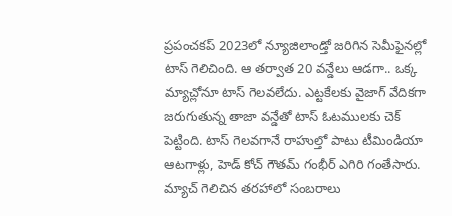ప్రపంచకప్ 2023లో న్యూజిలాండ్తో జరిగిన సెమీఫైనల్లో టాస్ గెలిచింది. ఆ తర్వాత 20 వన్డేలు ఆడగా.. ఒక్క మ్యాచ్లోనూ టాస్ గెలవలేదు. ఎట్టకేలకు వైజాగ్ వేదికగా జరుగుతున్న తాజా వన్డేతో టాస్ ఓటములకు చెక్ పెట్టింది. టాస్ గెలవగానే రాహుల్తో పాటు టీమిండియా ఆటగాళ్లు, హెడ్ కోచ్ గౌతమ్ గంభీర్ ఎగిరి గంతేసారు. మ్యాచ్ గెలిచిన తరహాలో సంబరాలు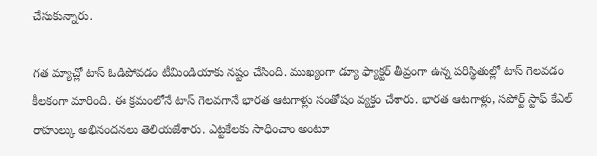చేసుకున్నారు.

గత మ్యాచ్లో టాస్ ఓడిపోవడం టీమిండియాకు నష్టం చేసింది. ముఖ్యంగా డ్యూ ఫ్యాక్టర్ తీవ్రంగా ఉన్న పరిస్థితుల్లో టాస్ గెలవడం కీలకంగా మారింది. ఈ క్రమంలోనే టాస్ గెలవగానే భారత ఆటగాళ్లు సంతోషం వ్యక్తం చేశారు. భారత ఆటగాళ్లు, సపోర్ట్ స్టాఫ్ కేఎల్ రాహుల్కు అభినందనలు తెలియజేశారు. ఎట్టకేలకు సాధించాం అంటూ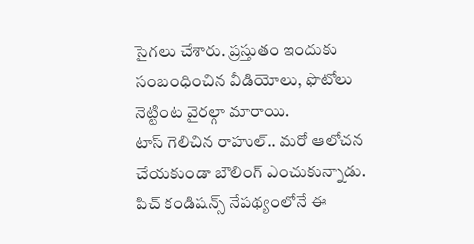సైగలు చేశారు. ప్రస్తుతం ఇందుకు సంబంధించిన వీడియోలు, ఫొటోలు నెట్టింట వైరల్గా మారాయి.
టాస్ గెలిచిన రాహుల్.. మరో ఆలోచన చేయకుండా బౌలింగ్ ఎంచుకున్నాడు. పిచ్ కండిషన్స్ నేపథ్యంలోనే ఈ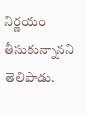నిర్ణయం తీసుకున్నానని తెలిపాడు.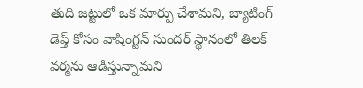తుది జట్టులో ఒక మార్పు చేశామని, బ్యాటింగ్ డెప్త్ కోసం వాషింగ్టన్ సుందర్ స్థానంలో తిలక్ వర్మను ఆడిస్తున్నామని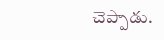చెప్పాడు.